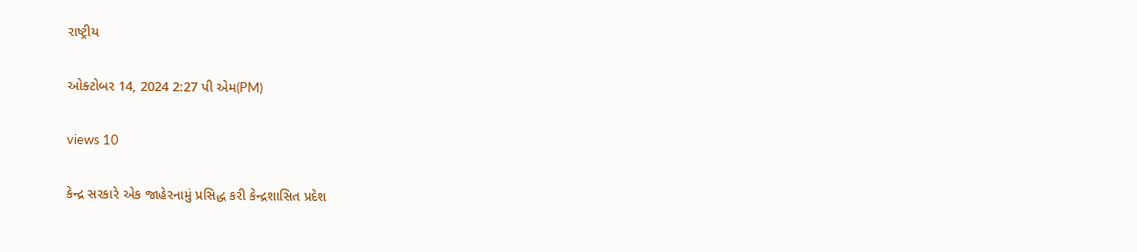રાષ્ટ્રીય

ઓક્ટોબર 14, 2024 2:27 પી એમ(PM)

views 10

કેન્દ્ર સરકારે એક જાહેરનામું પ્રસિદ્ધ કરી કેન્દ્રશાસિત પ્રદેશ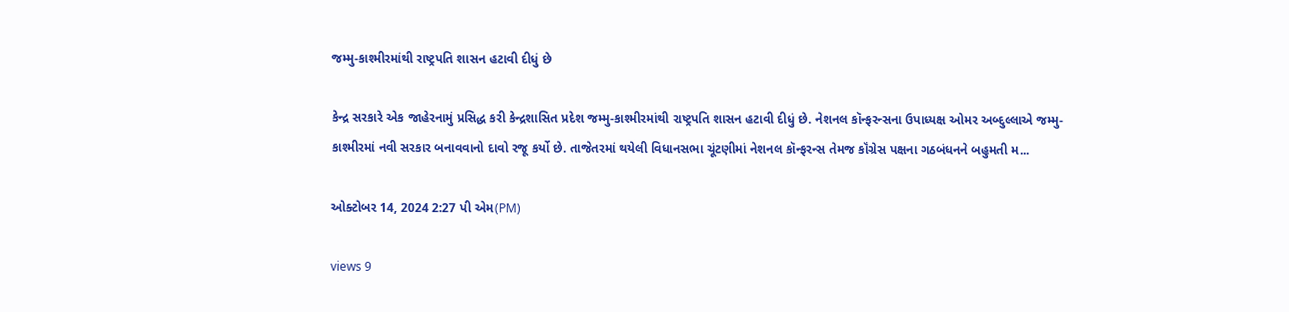જમ્મુ-કાશ્મીરમાંથી રાષ્ટ્રપતિ શાસન હટાવી દીધું છે

કેન્દ્ર સરકારે એક જાહેરનામું પ્રસિદ્ધ કરી કેન્દ્રશાસિત પ્રદેશ જમ્મુ-કાશ્મીરમાંથી રાષ્ટ્રપતિ શાસન હટાવી દીધું છે. નેશનલ કૉન્ફરન્સના ઉપાધ્યક્ષ ઓમર અબ્દુલ્લાએ જમ્મુ-કાશ્મીરમાં નવી સરકાર બનાવવાનો દાવો રજૂ કર્યો છે. તાજેતરમાં થયેલી વિધાનસભા ચૂંટણીમાં નેશનલ કૉન્ફરન્સ તેમજ કૉંગ્રેસ પક્ષના ગઠબંધનને બહુમતી મ...

ઓક્ટોબર 14, 2024 2:27 પી એમ(PM)

views 9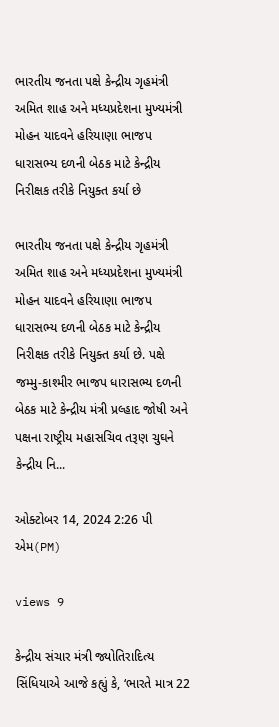ભારતીય જનતા પક્ષે કેન્દ્રીય ગૃહમંત્રી અમિત શાહ અને મધ્યપ્રદેશના મુખ્યમંત્રી મોહન યાદવને હરિયાણા ભાજપ ધારાસભ્ય દળની બેઠક માટે કેન્દ્રીય નિરીક્ષક તરીકે નિયુક્ત કર્યા છે

ભારતીય જનતા પક્ષે કેન્દ્રીય ગૃહમંત્રી અમિત શાહ અને મધ્યપ્રદેશના મુખ્યમંત્રી મોહન યાદવને હરિયાણા ભાજપ ધારાસભ્ય દળની બેઠક માટે કેન્દ્રીય નિરીક્ષક તરીકે નિયુક્ત કર્યા છે. પક્ષે જમ્મુ-કાશ્મીર ભાજપ ધારાસભ્ય દળની બેઠક માટે કેન્દ્રીય મંત્રી પ્રલ્હાદ જોષી અને પક્ષના રાષ્ટ્રીય મહાસચિવ તરૂણ ચુઘને કેન્દ્રીય નિ...

ઓક્ટોબર 14, 2024 2:26 પી એમ(PM)

views 9

કેન્દ્રીય સંચાર મંત્રી જ્યોતિરાદિત્ય સિંધિયાએ આજે કહ્યું કે, ‘ભારતે માત્ર 22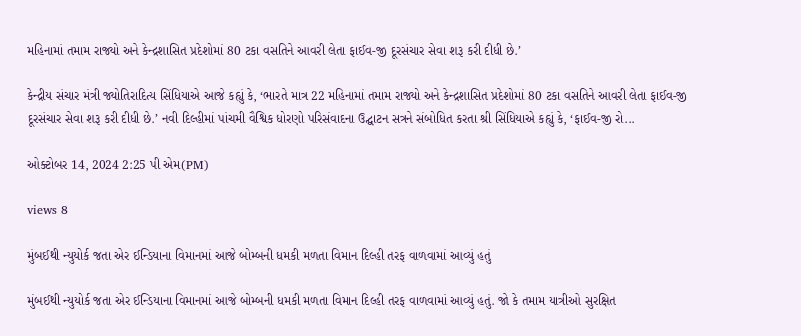મહિનામાં તમામ રાજ્યો અને કેન્દ્રશાસિત પ્રદેશોમાં 80 ટકા વસતિને આવરી લેતા ફાઈવ-જી દૂરસંચાર સેવા શરૂ કરી દીધી છે.’

કેન્દ્રીય સંચાર મંત્રી જ્યોતિરાદિત્ય સિંધિયાએ આજે કહ્યું કે, ‘ભારતે માત્ર 22 મહિનામાં તમામ રાજ્યો અને કેન્દ્રશાસિત પ્રદેશોમાં 80 ટકા વસતિને આવરી લેતા ફાઈવ-જી દૂરસંચાર સેવા શરૂ કરી દીધી છે.’ નવી દિલ્હીમાં પાંચમી વૈશ્વિક ધોરણો પરિસંવાદના ઉદ્ઘાટન સત્રને સંબોધિત કરતા શ્રી સિંધિયાએ કહ્યું કે, ‘ફાઈવ-જી રો...

ઓક્ટોબર 14, 2024 2:25 પી એમ(PM)

views 8

મુંબઈથી ન્યુયોર્ક જતા એર ઈન્ડિયાના વિમાનમાં આજે બોમ્બની ધમકી મળતા વિમાન દિલ્હી તરફ વાળવામાં આવ્યું હતું

મુંબઈથી ન્યુયોર્ક જતા એર ઈન્ડિયાના વિમાનમાં આજે બોમ્બની ધમકી મળતા વિમાન દિલ્હી તરફ વાળવામાં આવ્યું હતું. જો કે તમામ યાત્રીઓ સુરક્ષિત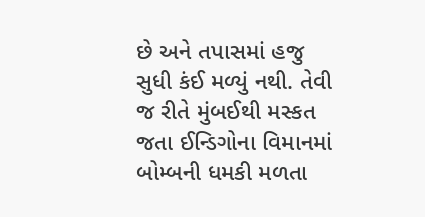છે અને તપાસમાં હજુ સુધી કંઈ મળ્યું નથી. તેવી જ રીતે મુંબઈથી મસ્કત જતા ઈન્ડિગોના વિમાનમાં બોમ્બની ધમકી મળતા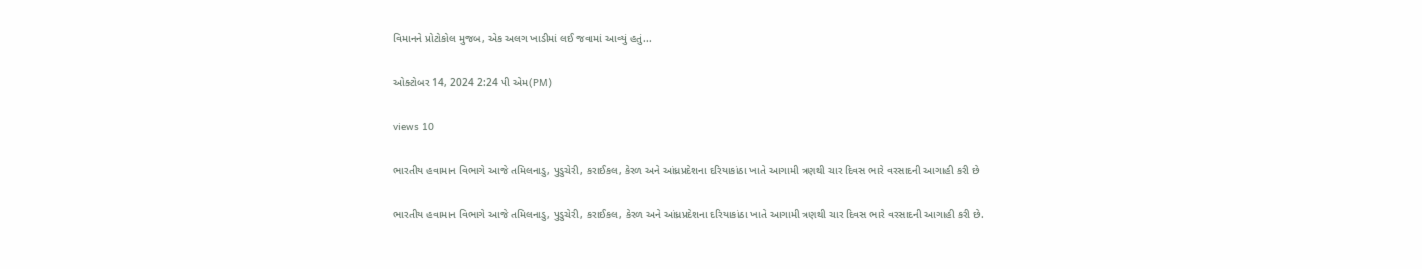વિમાનને પ્રોટોકોલ મુજબ, એક અલગ ખાડીમાં લઈ જવામાં આવ્યું હતું...

ઓક્ટોબર 14, 2024 2:24 પી એમ(PM)

views 10

ભારતીય હવામાન વિભાગે આજે તમિલનાડુ, પુડુચેરી, કરાઈકલ, કેરળ અને આંધ્રપ્રદેશના દરિયાકાંઠા ખાતે આગામી ત્રણથી ચાર દિવસ ભારે વરસાદની આગાહી કરી છે

ભારતીય હવામાન વિભાગે આજે તમિલનાડુ, પુડુચેરી, કરાઈકલ, કેરળ અને આંધ્રપ્રદેશના દરિયાકાંઠા ખાતે આગામી ત્રણથી ચાર દિવસ ભારે વરસાદની આગાહી કરી છે.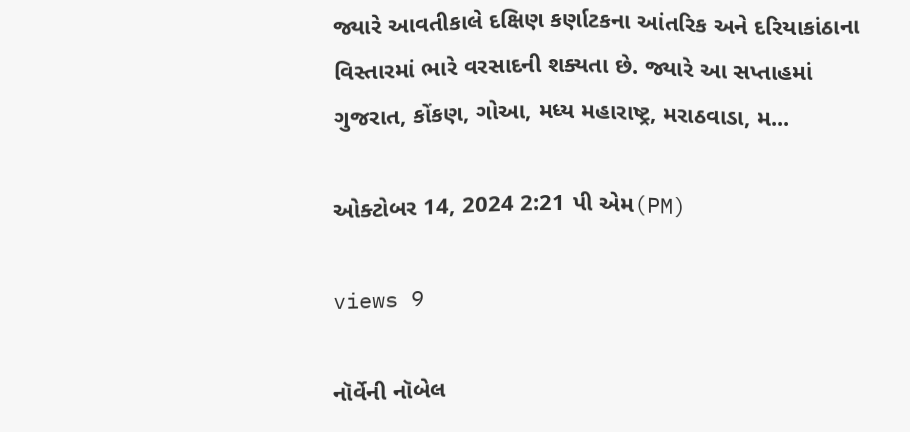જ્યારે આવતીકાલે દક્ષિણ કર્ણાટકના આંતરિક અને દરિયાકાંઠાના વિસ્તારમાં ભારે વરસાદની શક્યતા છે. જ્યારે આ સપ્તાહમાં ગુજરાત, કોંકણ, ગોઆ, મધ્ય મહારાષ્ટ્ર, મરાઠવાડા, મ...

ઓક્ટોબર 14, 2024 2:21 પી એમ(PM)

views 9

નૉર્વેની નૉબેલ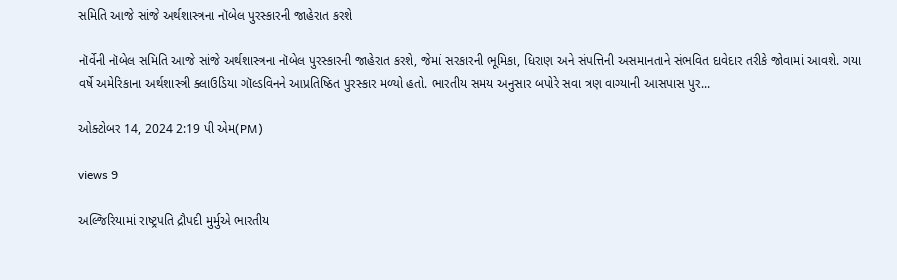સમિતિ આજે સાંજે અર્થશાસ્ત્રના નૉબેલ પુરસ્કારની જાહેરાત કરશે

નૉર્વેની નૉબેલ સમિતિ આજે સાંજે અર્થશાસ્ત્રના નૉબેલ પુરસ્કારની જાહેરાત કરશે, જેમાં સરકારની ભૂમિકા, ધિરાણ અને સંપત્તિની અસમાનતાને સંભવિત દાવેદાર તરીકે જોવામાં આવશે. ગયા વર્ષે અમેરિકાના અર્થશાસ્ત્રી ક્લાઉડિયા ગૉલ્ડવિનને આપ્રતિષ્ઠિત પુરસ્કાર મળ્યો હતો. ભારતીય સમય અનુસાર બપોરે સવા ત્રણ વાગ્યાની આસપાસ પુર...

ઓક્ટોબર 14, 2024 2:19 પી એમ(PM)

views 9

અલ્જિરિયામાં રાષ્ટ્રપતિ દ્રૌપદી મુર્મુએ ભારતીય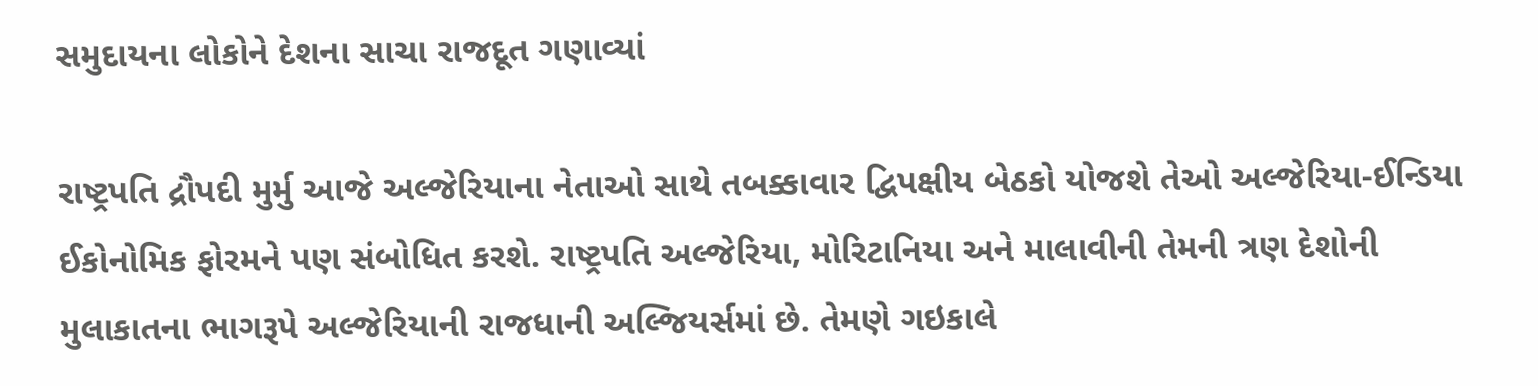સમુદાયના લોકોને દેશના સાચા રાજદૂત ગણાવ્યાં

રાષ્ટ્રપતિ દ્રૌપદી મુર્મુ આજે અલ્જેરિયાના નેતાઓ સાથે તબક્કાવાર દ્વિપક્ષીય બેઠકો યોજશે તેઓ અલ્જેરિયા-ઈન્ડિયા ઈકોનોમિક ફોરમને પણ સંબોધિત કરશે. રાષ્ટ્રપતિ અલ્જેરિયા, મોરિટાનિયા અને માલાવીની તેમની ત્રણ દેશોની મુલાકાતના ભાગરૂપે અલ્જેરિયાની રાજધાની અલ્જિયર્સમાં છે. તેમણે ગઇકાલે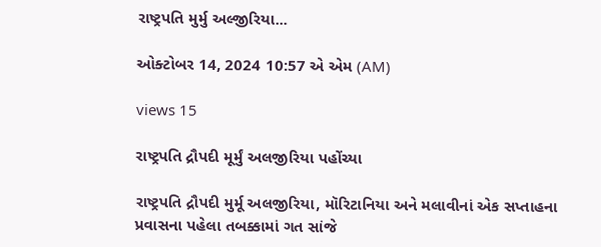રાષ્ટ્રપતિ મુર્મુ અલ્જીરિયા...

ઓક્ટોબર 14, 2024 10:57 એ એમ (AM)

views 15

રાષ્ટ્રપતિ દ્રૌપદી મૂર્મું અલજીરિયા પહોંચ્યા

રાષ્ટ્રપતિ દ્રૌપદી મુર્મૂ અલજીરિયા, મૉરિટાનિયા અને મલાવીનાં એક સપ્તાહના પ્રવાસના પહેલા તબક્કામાં ગત સાંજે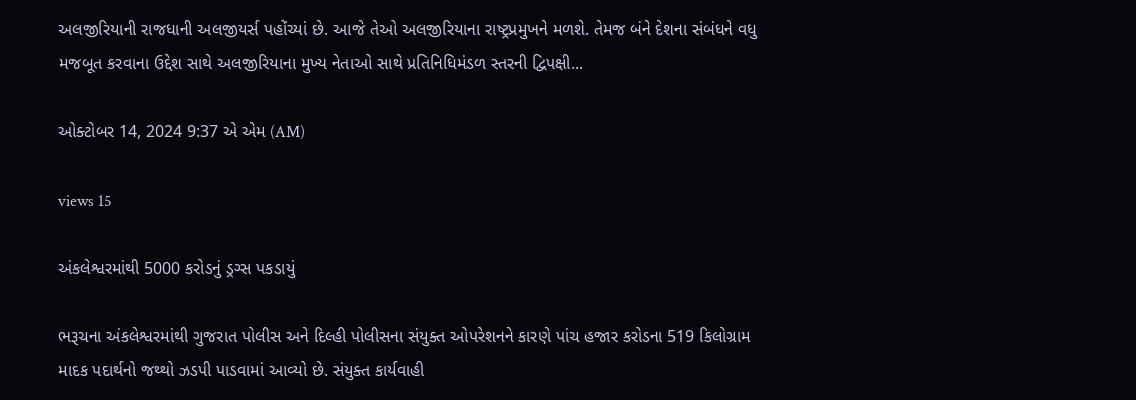અલજીરિયાની રાજધાની અલજીયર્સ પહોંચ્યાં છે. આજે તેઓ અલજીરિયાના રાષ્ટ્રપ્રમુખને મળશે. તેમજ બંને દેશના સંબંધને વધુ મજબૂત કરવાના ઉદ્દેશ સાથે અલજીરિયાના મુખ્ય નેતાઓ સાથે પ્રતિનિધિમંડળ સ્તરની દ્વિપક્ષી...

ઓક્ટોબર 14, 2024 9:37 એ એમ (AM)

views 15

અંકલેશ્વરમાંથી 5000 કરોડનું ડ્રગ્સ પકડાયું

ભરૂચના અંકલેશ્વરમાંથી ગુજરાત પોલીસ અને દિલ્હી પોલીસના સંયુક્ત ઓપરેશનને કારણે પાંચ હજાર કરોડના 519 કિલોગ્રામ માદક પદાર્થનો જથ્થો ઝડપી પાડવામાં આવ્યો છે. સંયુક્ત કાર્યવાહી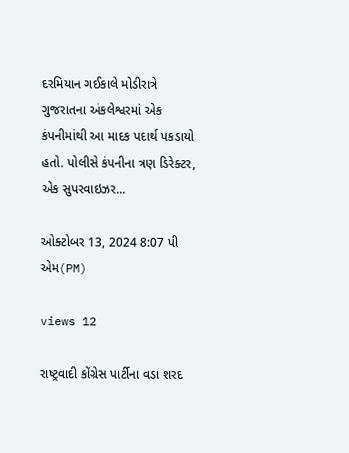દરમિયાન ગઈકાલે મોડીરાત્રે ગુજરાતના અંકલેશ્વરમાં એક કંપનીમાંથી આ માદક પદાર્થ પકડાયો હતો. પોલીસે કંપનીના ત્રણ ડિરેક્ટર, એક સુપરવાઇઝર...

ઓક્ટોબર 13, 2024 8:07 પી એમ(PM)

views 12

રાષ્ટ્રવાદી કોંગ્રેસ પાર્ટીના વડા શરદ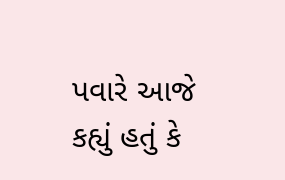પવારે આજે કહ્યું હતું કે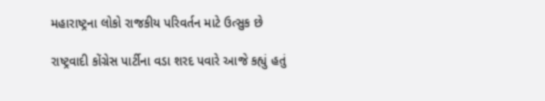મહારાષ્ટ્રના લોકો રાજકીય પરિવર્તન માટે ઉત્સુક છે

રાષ્ટ્રવાદી કોંગ્રેસ પાર્ટીના વડા શરદ પવારે આજે કહ્યું હતું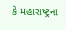કે મહારાષ્ટ્રના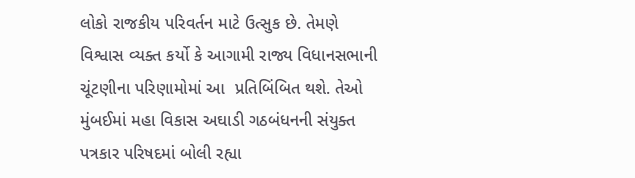લોકો રાજકીય પરિવર્તન માટે ઉત્સુક છે. તેમણે વિશ્વાસ વ્યક્ત કર્યો કે આગામી રાજ્ય વિધાનસભાની ચૂંટણીના પરિણામોમાં આ  પ્રતિબિંબિત થશે. તેઓ મુંબઈમાં મહા વિકાસ અઘાડી ગઠબંધનની સંયુક્ત પત્રકાર પરિષદમાં બોલી રહ્યા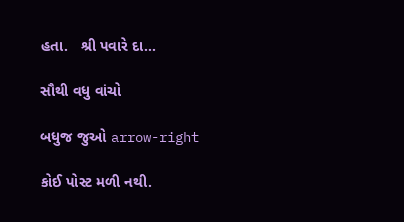હતા.   શ્રી પવારે દા...

સૌથી વધુ વાંચો

બધુજ જુઓ arrow-right

કોઈ પોસ્ટ મળી નથી.